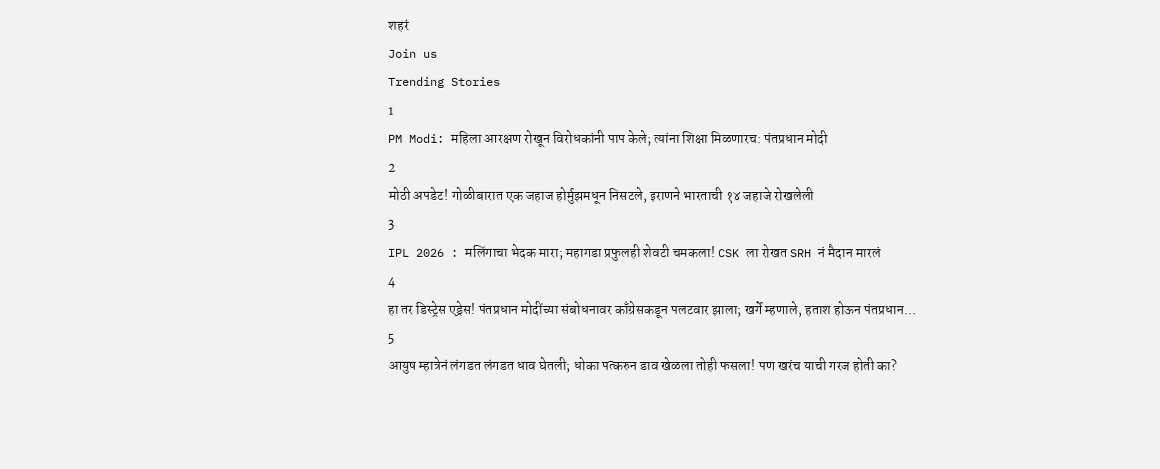शहरं
Join us
Trending Stories
1
PM Modi: महिला आरक्षण रोखून विरोधकांनी पाप केले; त्यांना शिक्षा मिळणारच: पंतप्रधान मोदी
2
मोठी अपडेट! गोळीबारात एक जहाज होर्मुझमधून निसटले, इराणने भारताची १४ जहाजे रोखलेली
3
IPL 2026 : मलिंगाचा भेदक मारा; महागडा प्रफुलही शेवटी चमकला! CSK ला रोखत SRH नं मैदान मारलं
4
हा तर डिस्ट्रेस एड्रेस! पंतप्रधान मोदींच्या संबोधनावर काँग्रेसकडून पलटवार झाला; खर्गे म्हणाले, हताश होऊन पंतप्रधान...
5
आयुष म्हात्रेनं लंगडत लंगडत धाव घेतली; धोका पत्करुन डाव खेळला तोही फसला! पण खरंच याची गरज होती का?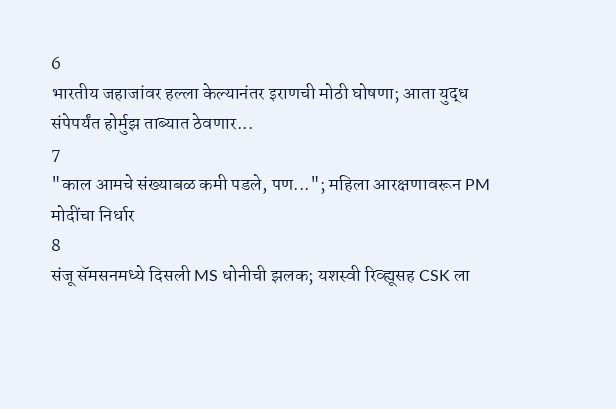6
भारतीय जहाजांवर हल्ला केल्यानंतर इराणची मोठी घोषणा; आता युद्ध संपेपर्यंत होर्मुझ ताब्यात ठेवणार...
7
"काल आमचे संख्याबळ कमी पडले, पण..."; महिला आरक्षणावरून PM मोदींचा निर्धार
8
संजू सॅमसनमध्ये दिसली MS धोनीची झलक; यशस्वी रिव्ह्यूसह CSK ला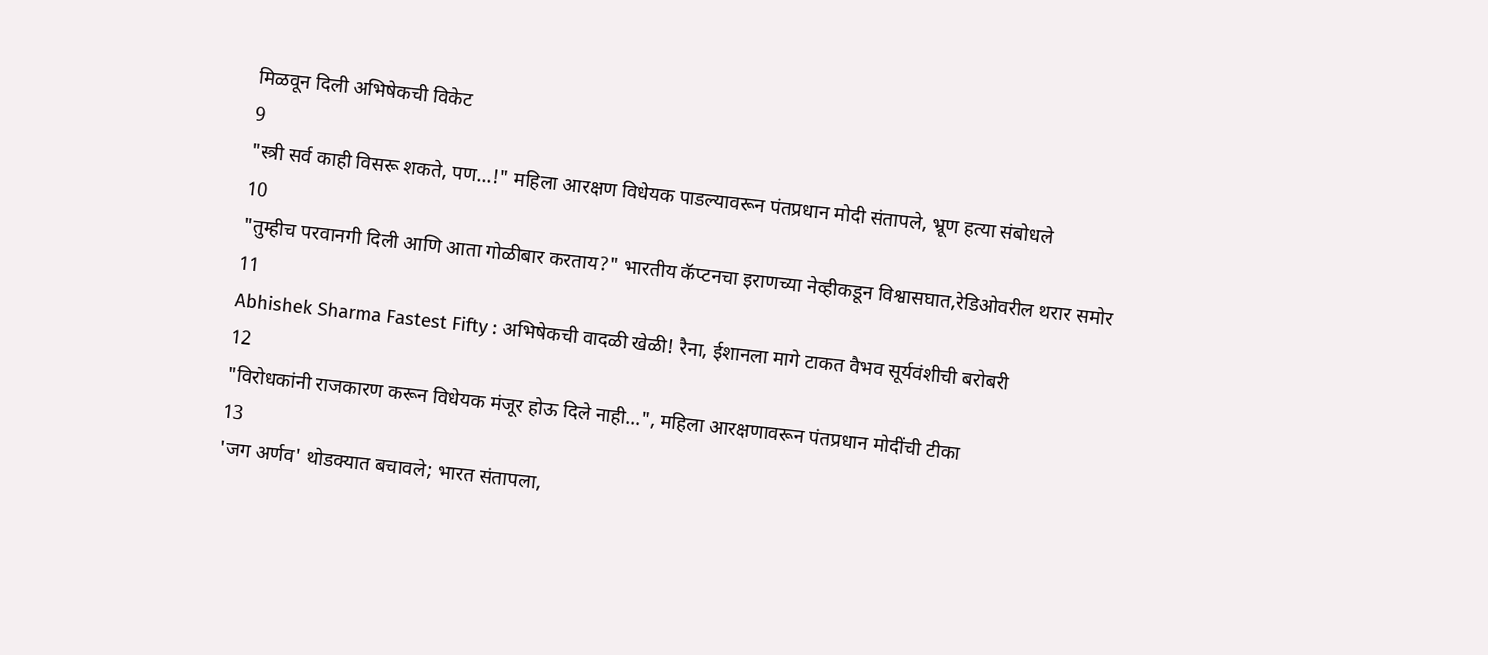मिळवून दिली अभिषेकची विकेट
9
"स्त्री सर्व काही विसरू शकते, पण...!" महिला आरक्षण विधेयक पाडल्यावरून पंतप्रधान मोदी संतापले, भ्रूण हत्या संबोधले
10
"तुम्हीच परवानगी दिली आणि आता गोळीबार करताय?" भारतीय कॅप्टनचा इराणच्या नेव्हीकडून विश्वासघात,रेडिओवरील थरार समोर
11
Abhishek Sharma Fastest Fifty : अभिषेकची वादळी खेळी! रैना, ईशानला मागे टाकत वैभव सूर्यवंशीची बरोबरी
12
"विरोधकांनी राजकारण करून विधेयक मंजूर होऊ दिले नाही...", महिला आरक्षणावरून पंतप्रधान मोदींची टीका
13
'जग अर्णव' थोडक्यात बचावले; भारत संतापला,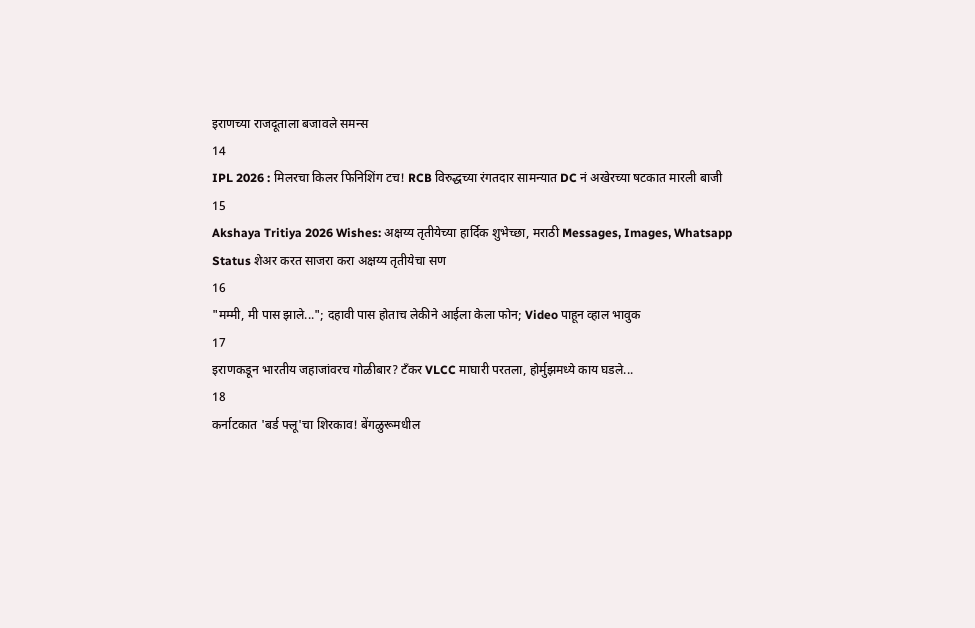इराणच्या राजदूताला बजावले समन्स
14
IPL 2026 : मिलरचा किलर फिनिशिंग टच! RCB विरुद्धच्या रंगतदार सामन्यात DC नं अखेरच्या षटकात मारली बाजी
15
Akshaya Tritiya 2026 Wishes: अक्षय्य तृतीयेच्या हार्दिक शुभेच्छा, मराठी Messages, Images, Whatsapp Status शेअर करत साजरा करा अक्षय्य तृतीयेचा सण
16
"मम्मी, मी पास झाले..."; दहावी पास होताच लेकीने आईला केला फोन; Video पाहून व्हाल भावुक
17
इराणकडून भारतीय जहाजांवरच गोळीबार? टँकर VLCC माघारी परतला, होर्मुझमध्ये काय घडले...
18
कर्नाटकात 'बर्ड फ्लू'चा शिरकाव! बेंगळुरूमधील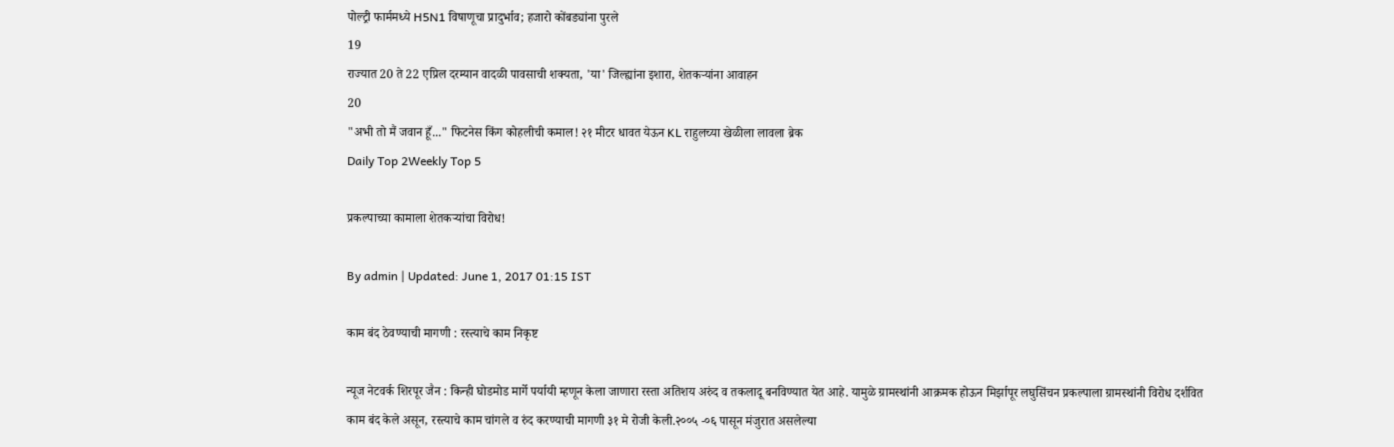पोल्ट्री फार्ममध्ये H5N1 विषाणूचा प्रादुर्भाव; हजारो कोंबड्यांना पुरले
19
राज्यात 20 ते 22 एप्रिल दरम्यान वादळी पावसाची शक्यता, 'या' जिल्ह्यांना इशारा, शेतकऱ्यांना आवाहन
20
"अभी तो मैं जवान हूँ..." फिटनेस किंग कोहलीची कमाल! २१ मीटर धावत येऊन KL राहुलच्या खेळीला लावला ब्रेक
Daily Top 2Weekly Top 5

प्रकल्पाच्या कामाला शेतकऱ्यांचा विरोध!

By admin | Updated: June 1, 2017 01:15 IST

काम बंद ठेवण्याची मागणी : रस्त्याचे काम निकृष्ट

न्यूज नेटवर्क शिरपूर जैन : किन्ही घोडमोड मार्गे पर्यायी म्हणून केला जाणारा रस्ता अतिशय अरुंद व तकलादू बनविण्यात येत आहे. यामुळे ग्रामस्थांनी आक्रमक होऊन मिर्झापूर लघुसिंचन प्रकल्पाला ग्रामस्थांनी विरोध दर्शवित काम बंद केले असून, रस्त्याचे काम चांगले व रुंद करण्याची मागणी ३१ मे रोजी केली.२००५ -०६ पासून मंजुरात असलेल्या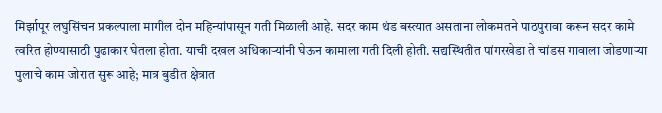मिर्झापूर लघुसिंचन प्रकल्पाला मागील दोन महिन्यांपासून गती मिळाली आहे. सदर काम थंड बस्त्यात असताना लोकमतने पाठपुरावा करून सदर कामे त्वरित होण्यासाठी पुढाकार घेतला होता. याची दखल अधिकाऱ्यांनी घेऊन कामाला गती दिली होती. सद्यस्थितीत पांगरखेडा ते चांडस गावाला जोडणाऱ्या पुलाचे काम जोरात सुरू आहे; मात्र बुडीत क्षेत्रात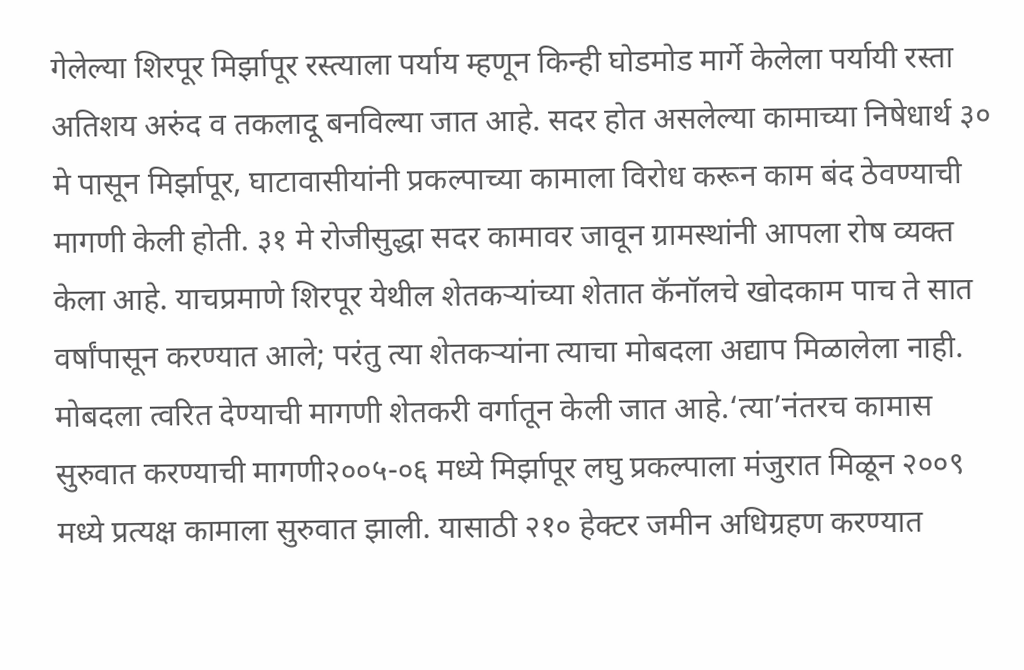गेलेल्या शिरपूर मिर्झापूर रस्त्याला पर्याय म्हणून किन्ही घोडमोड मार्गे केलेला पर्यायी रस्ता अतिशय अरुंद व तकलादू बनविल्या जात आहे. सदर होत असलेल्या कामाच्या निषेधार्थ ३० मे पासून मिर्झापूर, घाटावासीयांनी प्रकल्पाच्या कामाला विरोध करून काम बंद ठेवण्याची मागणी केली होती. ३१ मे रोजीसुद्धा सदर कामावर जावून ग्रामस्थांनी आपला रोष व्यक्त केला आहे. याचप्रमाणे शिरपूर येथील शेतकऱ्यांच्या शेतात कॅनॉलचे खोदकाम पाच ते सात वर्षांपासून करण्यात आले; परंतु त्या शेतकऱ्यांना त्याचा मोबदला अद्याप मिळालेला नाही. मोबदला त्वरित देण्याची मागणी शेतकरी वर्गातून केली जात आहे.‘त्या’नंतरच कामास सुरुवात करण्याची मागणी२००५-०६ मध्ये मिर्झापूर लघु प्रकल्पाला मंजुरात मिळून २००९ मध्ये प्रत्यक्ष कामाला सुरुवात झाली. यासाठी २१० हेक्टर जमीन अधिग्रहण करण्यात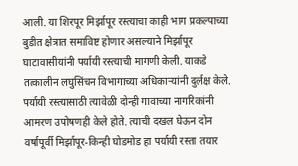आली. या शिरपूर मिर्झापूर रस्त्याचा काही भाग प्रकल्पाच्या बुडीत क्षेत्रात समाविष्ट होणार असल्याने मिर्झापूर घाटावासीयांनी पर्यायी रस्त्याची मागणी केली. याकडे तत्कालीन लघुसिंचन विभागाच्या अधिकाऱ्यांनी दुर्लक्ष केले. पर्यायी रस्त्यासाठी त्यावेळी दोन्ही गावाच्या नागरिकांनी आमरण उपोषणही केले होते. त्याची दखल घेऊन दोन वर्षापूर्वी मिर्झापूर-किन्ही घोडमोड हा पर्यायी रस्ता तयार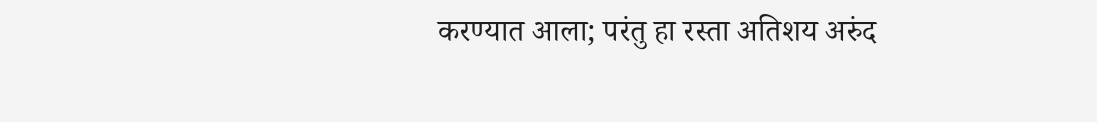करण्यात आला; परंतु हा रस्ता अतिशय अरुंद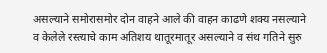असल्याने समोरासमोर दोन वाहने आले की वाहन काढणे शक्य नसल्याने व केलेले रस्त्याचे काम अतिशय थातूरमातूर असल्याने व संथ गतिने सुरु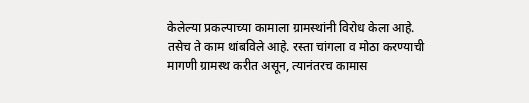केलेल्या प्रकल्पाच्या कामाला ग्रामस्थांनी विरोध केला आहे. तसेच ते काम थांबविले आहे. रस्ता चांगला व मोठा करण्याची मागणी ग्रामस्थ करीत असून, त्यानंतरच कामास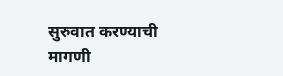सुरुवात करण्याची मागणी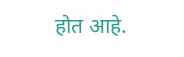होत आहे.